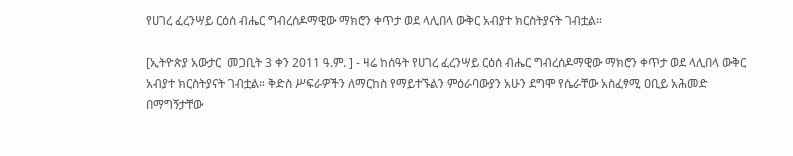የሀገረ ፈረንሣይ ርዕሰ ብሔር ግብረሰዶማዊው ማክሮን ቀጥታ ወደ ላሊበላ ውቅር አብያተ ክርስትያናት ገብቷል።

[ኢትዮጵያ አውታር  መጋቢት 3 ቀን 2011 ዓ.ም. ] - ዛሬ ከሰዓት የሀገረ ፈረንሣይ ርዕሰ ብሔር ግብረሰዶማዊው ማክሮን ቀጥታ ወደ ላሊበላ ውቅር አብያተ ክርስትያናት ገብቷል። ቅድስ ሥፍራዎችን ለማርከስ የማይተኙልን ምዕራባውያን አሁን ደግሞ የሴራቸው አስፈፃሚ ዐቢይ አሕመድ በማግኝታቸው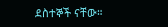ደስተኞች ናቸው።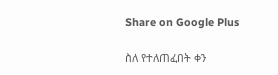Share on Google Plus

ስለ የተለጠፈበት ቀን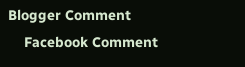Blogger Comment
    Facebook Comment